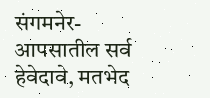संगमनेर-
आपसातील सर्व हेवेदावे, मतभेद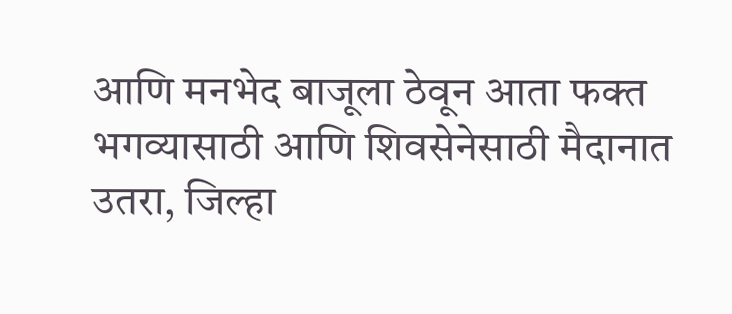आणि मनभेद बाजूला ठेवून आता फक्त भगव्यासाठी आणि शिवसेनेसाठी मैदानात उतरा, जिल्हा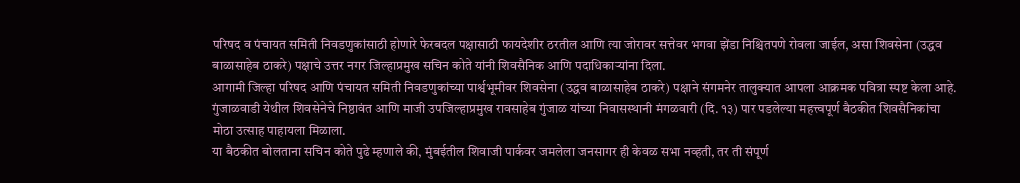परिषद व पंचायत समिती निवडणुकांसाठी होणारे फेरबदल पक्षासाठी फायदेशीर ठरतील आणि त्या जोरावर सत्तेवर भगवा झेंडा निश्चितपणे रोवला जाईल, असा शिवसेना (उद्धव बाळासाहेब ठाकरे) पक्षाचे उत्तर नगर जिल्हाप्रमुख सचिन कोते यांनी शिवसैनिक आणि पदाधिकाऱ्यांना दिला.
आगामी जिल्हा परिषद आणि पंचायत समिती निवडणुकांच्या पार्श्वभूमीवर शिवसेना (उद्धव बाळासाहेब ठाकरे) पक्षाने संगमनेर तालुक्यात आपला आक्रमक पवित्रा स्पष्ट केला आहे. गुंजाळवाडी येथील शिवसेनेचे निष्ठावंत आणि माजी उपजिल्हाप्रमुख रावसाहेब गुंजाळ यांच्या निवासस्थानी मंगळवारी (दि. १३) पार पडलेल्या महत्त्वपूर्ण बैठकीत शिवसैनिकांचा मोठा उत्साह पाहायला मिळाला.
या बैठकीत बोलताना सचिन कोते पुढे म्हणाले की, मुंबईतील शिवाजी पार्कवर जमलेला जनसागर ही केवळ सभा नव्हती, तर ती संपूर्ण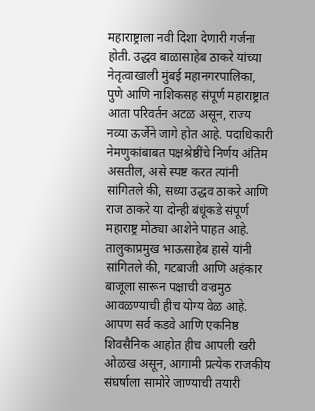महाराष्ट्राला नवी दिशा देणारी गर्जना होती. उद्धव बाळासाहेब ठाकरे यांच्या नेतृत्वाखाली मुंबई महानगरपालिका, पुणे आणि नाशिकसह संपूर्ण महाराष्ट्रात आता परिवर्तन अटळ असून, राज्य नव्या ऊर्जेने जागे होत आहे. पदाधिकारी नेमणुकांबाबत पक्षश्रेष्ठींचे निर्णय अंतिम असतील, असे स्पष्ट करत त्यांनी सांगितले की, सध्या उद्धव ठाकरे आणि राज ठाकरे या दोन्ही बंधूंकडे संपूर्ण महाराष्ट्र मोठ्या आशेने पाहत आहे.
तालुकाप्रमुख भाऊसाहेब हासे यांनी सांगितले की, गटबाजी आणि अहंकार बाजूला सारून पक्षाची वज्रमुठ आवळण्याची हीच योग्य वेळ आहे. आपण सर्व कडवे आणि एकनिष्ठ शिवसैनिक आहोत हीच आपली खरी ओळख असून, आगामी प्रत्येक राजकीय संघर्षाला सामोरे जाण्याची तयारी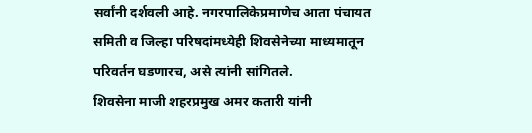सर्वांनी दर्शवली आहे. नगरपालिकेप्रमाणेच आता पंचायत समिती व जिल्हा परिषदांमध्येही शिवसेनेच्या माध्यमातून परिवर्तन घडणारच, असे त्यांनी सांगितले.
शिवसेना माजी शहरप्रमुख अमर कतारी यांनी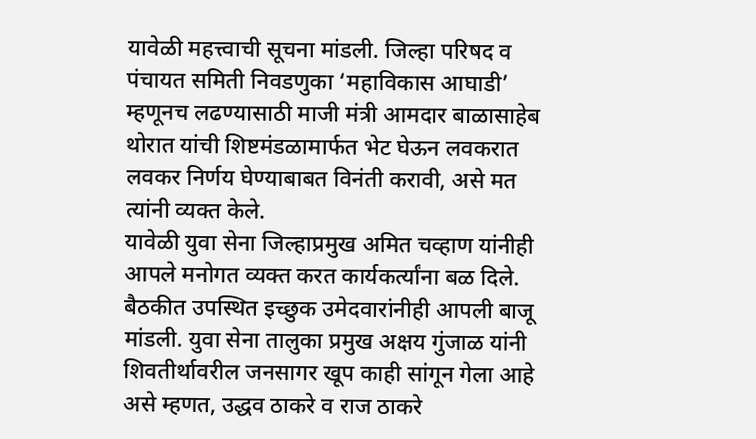यावेळी महत्त्वाची सूचना मांडली. जिल्हा परिषद व पंचायत समिती निवडणुका ‘महाविकास आघाडी’ म्हणूनच लढण्यासाठी माजी मंत्री आमदार बाळासाहेब थोरात यांची शिष्टमंडळामार्फत भेट घेऊन लवकरात लवकर निर्णय घेण्याबाबत विनंती करावी, असे मत त्यांनी व्यक्त केले.
यावेळी युवा सेना जिल्हाप्रमुख अमित चव्हाण यांनीही आपले मनोगत व्यक्त करत कार्यकर्त्यांना बळ दिले. बैठकीत उपस्थित इच्छुक उमेदवारांनीही आपली बाजू मांडली. युवा सेना तालुका प्रमुख अक्षय गुंजाळ यांनी शिवतीर्थावरील जनसागर खूप काही सांगून गेला आहे असे म्हणत, उद्धव ठाकरे व राज ठाकरे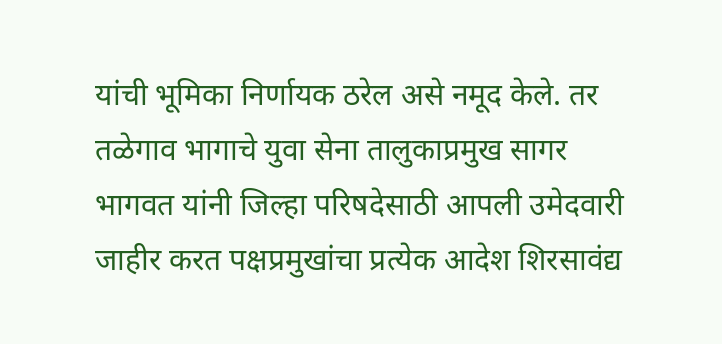यांची भूमिका निर्णायक ठरेल असे नमूद केले. तर तळेगाव भागाचे युवा सेना तालुकाप्रमुख सागर भागवत यांनी जिल्हा परिषदेसाठी आपली उमेदवारी जाहीर करत पक्षप्रमुखांचा प्रत्येक आदेश शिरसावंद्य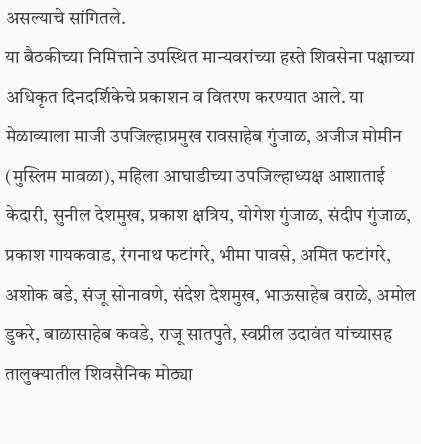असल्याचे सांगितले.
या बैठकीच्या निमित्ताने उपस्थित मान्यवरांच्या हस्ते शिवसेना पक्षाच्या अधिकृत दिनदर्शिकेचे प्रकाशन व वितरण करण्यात आले. या मेळाव्याला माजी उपजिल्हाप्रमुख रावसाहेब गुंजाळ, अजीज मोमीन (मुस्लिम मावळा), महिला आघाडीच्या उपजिल्हाध्यक्ष आशाताई केदारी, सुनील देशमुख, प्रकाश क्षत्रिय, योगेश गुंजाळ, संदीप गुंजाळ, प्रकाश गायकवाड, रंगनाथ फटांगरे, भीमा पावसे, अमित फटांगरे, अशोक बडे, संजू सोनावणे, संदेश देशमुख, भाऊसाहेब वराळे, अमोल डुकरे, बाळासाहेब कवडे, राजू सातपुते, स्वप्नील उदावंत यांच्यासह तालुक्यातील शिवसैनिक मोठ्या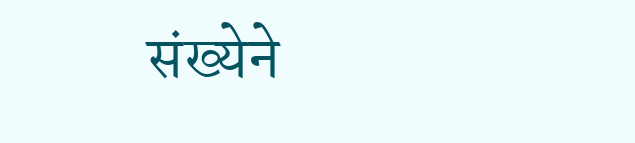संख्येने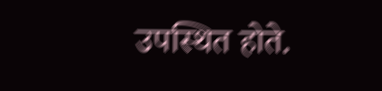उपस्थित होते.